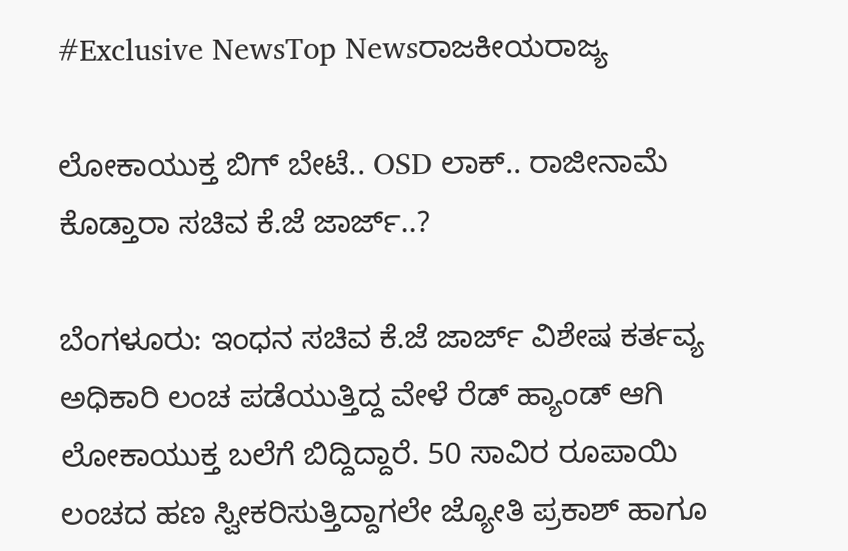#Exclusive NewsTop Newsರಾಜಕೀಯರಾಜ್ಯ

ಲೋಕಾಯುಕ್ತ ಬಿಗ್ ಬೇಟೆ.. OSD ಲಾಕ್.. ರಾಜೀನಾಮೆ ಕೊಡ್ತಾರಾ ಸಚಿವ ಕೆ.ಜೆ ಜಾರ್ಜ್..?

ಬೆಂಗಳೂರು: ಇಂಧನ ಸಚಿವ ಕೆ.ಜೆ ಜಾರ್ಜ್ ವಿಶೇಷ ಕರ್ತವ್ಯ ಅಧಿಕಾರಿ ಲಂಚ ಪಡೆಯುತ್ತಿದ್ದ ವೇಳೆ ರೆಡ್ ಹ್ಯಾಂಡ್ ಆಗಿ ಲೋಕಾಯುಕ್ತ ಬಲೆಗೆ ಬಿದ್ದಿದ್ದಾರೆ. 50 ಸಾವಿರ ರೂಪಾಯಿ ಲಂಚದ ಹಣ ಸ್ವೀಕರಿಸುತ್ತಿದ್ದಾಗಲೇ ಜ್ಯೋತಿ ಪ್ರಕಾಶ್ ಹಾಗೂ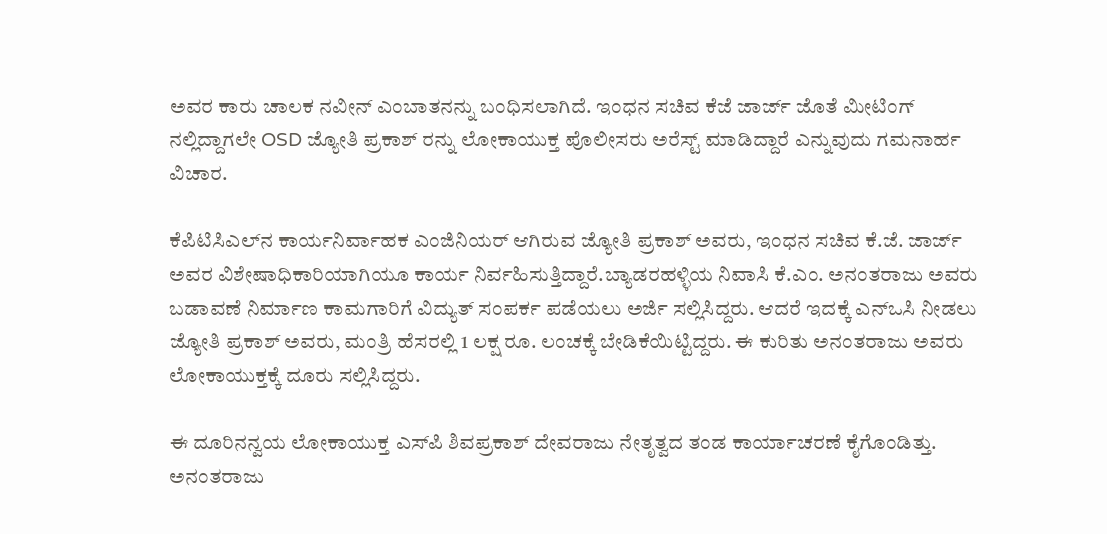ಅವರ ಕಾರು ಚಾಲಕ ನವೀನ್‌ ಎಂಬಾತನನ್ನು ಬಂಧಿಸಲಾಗಿದೆ. ಇಂಧನ ಸಚಿವ ಕೆಜೆ ಜಾರ್ಜ್ ಜೊತೆ ಮೀಟಿಂಗ್ ನಲ್ಲಿದ್ದಾಗಲೇ OSD ಜ್ಯೋತಿ ಪ್ರಕಾಶ್ ರನ್ನು ಲೋಕಾಯುಕ್ತ ಪೊಲೀಸರು ಅರೆಸ್ಟ್ ಮಾಡಿದ್ದಾರೆ ಎನ್ನುವುದು ಗಮನಾರ್ಹ ವಿಚಾರ.

ಕೆ‍ಪಿಟಿಸಿಎಲ್‌ನ ಕಾರ್ಯನಿರ್ವಾಹಕ ಎಂಜಿನಿಯರ್ ಆಗಿರುವ ಜ್ಯೋತಿ ಪ್ರಕಾಶ್‌ ಅವರು, ಇಂಧನ ಸಚಿವ ಕೆ.ಜೆ. ಜಾರ್ಜ್‌ ಅವರ ವಿಶೇಷಾಧಿಕಾರಿಯಾಗಿಯೂ ಕಾರ್ಯ ನಿರ್ವಹಿಸುತ್ತಿದ್ದಾರೆ.ಬ್ಯಾಡರಹಳ್ಳಿಯ ನಿವಾಸಿ ಕೆ.ಎಂ. ಅನಂತರಾಜು ಅವರು ಬಡಾವಣೆ ನಿರ್ಮಾಣ ಕಾಮಗಾರಿಗೆ ವಿದ್ಯುತ್ ಸಂಪರ್ಕ ಪಡೆಯಲು ಅರ್ಜಿ ಸಲ್ಲಿಸಿದ್ದರು. ಆದರೆ ಇದಕ್ಕೆ ಎನ್‌ಒಸಿ ನೀಡಲು ಜ್ಯೋತಿ ಪ್ರಕಾಶ್ ಅವರು, ಮಂತ್ರಿ ಹೆಸರಲ್ಲಿ 1 ಲಕ್ಷ ರೂ. ಲಂಚಕ್ಕೆ ಬೇಡಿಕೆಯಿಟ್ಟಿದ್ದರು. ಈ ಕುರಿತು ಅನಂತರಾಜು ಅವರು ಲೋಕಾಯುಕ್ತಕ್ಕೆ ದೂರು ಸಲ್ಲಿಸಿದ್ದರು.

ಈ ದೂರಿನನ್ವಯ ಲೋಕಾಯುಕ್ತ ಎಸ್‌ಪಿ ಶಿವಪ್ರಕಾಶ್ ದೇವರಾಜು ನೇತೃತ್ವದ ತಂಡ ಕಾರ್ಯಾಚರಣೆ ಕೈಗೊಂಡಿತ್ತು. ಅನಂತರಾಜು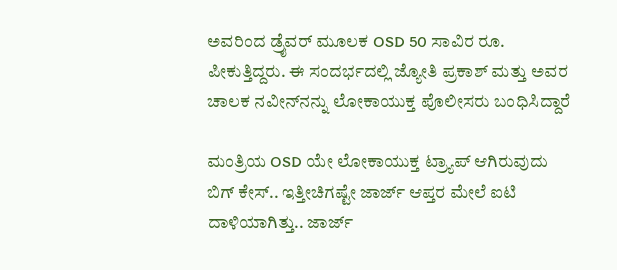ಅವರಿಂದ ಡ್ರೈವರ್ ಮೂಲಕ OSD 50 ಸಾವಿರ ರೂ. ಪೀಕುತ್ತಿದ್ದರು. ಈ ಸಂದರ್ಭದಲ್ಲಿ ಜ್ಯೋತಿ ಪ್ರಕಾಶ್‌ ಮತ್ತು ಅವರ ಚಾಲಕ ನವೀನ್‌ನನ್ನು ಲೋಕಾಯುಕ್ತ ಪೊಲೀಸರು ಬಂಧಿಸಿದ್ದಾರೆ

ಮಂತ್ರಿಯ OSD ಯೇ ಲೋಕಾಯುಕ್ತ ಟ್ರ್ಯಾಪ್ ಆಗಿರುವುದು ಬಿಗ್ ಕೇಸ್.. ಇತ್ತೀಚಿಗಷ್ಟೇ ಜಾರ್ಜ್ ಆಪ್ತರ ಮೇಲೆ ಐಟಿ ದಾಳಿಯಾಗಿತ್ತು.. ಜಾರ್ಜ್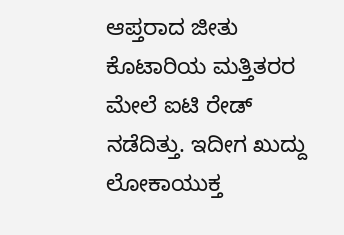ಆಪ್ತರಾದ ಜೀತು ಕೊಟಾರಿಯ ಮತ್ತಿತರರ ಮೇಲೆ ಐಟಿ ರೇಡ್ ನಡೆದಿತ್ತು. ಇದೀಗ ಖುದ್ದು ಲೋಕಾಯುಕ್ತ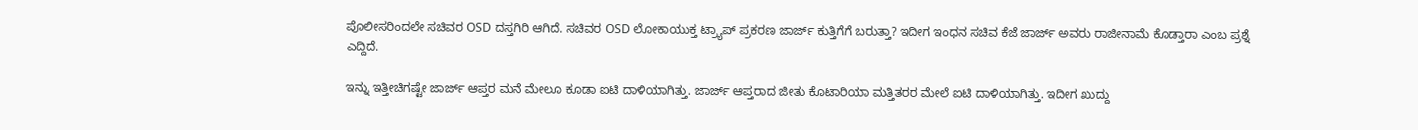ಪೊಲೀಸರಿಂದಲೇ ಸಚಿವರ OSD ದಸ್ತಗಿರಿ ಆಗಿದೆ. ಸಚಿವರ OSD ಲೋಕಾಯುಕ್ತ ಟ್ರ್ಯಾಪ್ ಪ್ರಕರಣ ಜಾರ್ಜ್ ಕುತ್ತಿಗೆಗೆ ಬರುತ್ತಾ? ಇದೀಗ ಇಂಧನ ಸಚಿವ ಕೆಜೆ ಜಾರ್ಜ್ ಅವರು ರಾಜೀನಾಮೆ ಕೊಡ್ತಾರಾ ಎಂಬ ಪ್ರಶ್ನೆ ಎದ್ದಿದೆ.

ಇನ್ನು ಇತ್ತೀಚಿಗಷ್ಟೇ ಜಾರ್ಜ್ ಆಪ್ತರ ಮನೆ ಮೇಲೂ ಕೂಡಾ ಐಟಿ ದಾಳಿಯಾಗಿತ್ತು. ಜಾರ್ಜ್ ಆಪ್ತರಾದ ಜೀತು ಕೊಟಾರಿಯಾ ಮತ್ತಿತರರ ಮೇಲೆ ಐಟಿ ದಾಳಿಯಾಗಿತ್ತು. ಇದೀಗ ಖುದ್ದು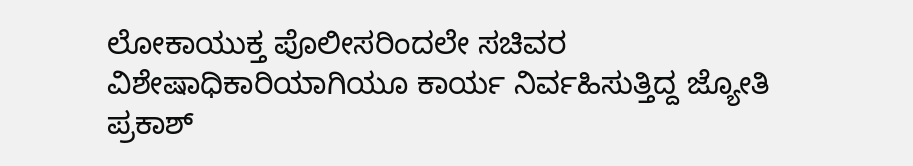ಲೋಕಾಯುಕ್ತ ಪೊಲೀಸರಿಂದಲೇ ಸಚಿವರ ವಿಶೇಷಾಧಿಕಾರಿಯಾಗಿಯೂ ಕಾರ್ಯ ನಿರ್ವಹಿಸುತ್ತಿದ್ದ ಜ್ಯೋತಿ ಪ್ರಕಾಶ್‌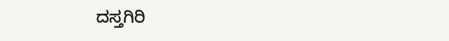ದಸ್ತಗಿರಿ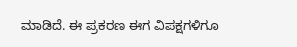ಮಾಡಿದೆ. ಈ ಪ್ರಕರಣ ಈಗ ವಿಪಕ್ಷಗಳಿಗೂ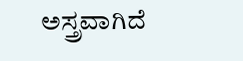ಅಸ್ತ್ರವಾಗಿದೆ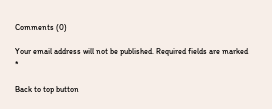Comments (0)

Your email address will not be published. Required fields are marked *

Back to top button